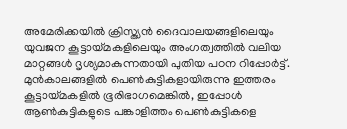അമേരിക്കയിൽ ക്രിസ്ത്യൻ ദൈവാലയങ്ങളിലെയും യുവജന കൂട്ടായ്മകളിലെയും അംഗത്വത്തിൽ വലിയ മാറ്റങ്ങൾ ദൃശ്യമാകുന്നതായി പുതിയ പഠന റിപ്പോർട്ട്. മുൻകാലങ്ങളിൽ പെൺകുട്ടികളായിരുന്നു ഇത്തരം കൂട്ടായ്മകളിൽ ഭൂരിഭാഗമെങ്കിൽ, ഇപ്പോൾ ആൺകുട്ടികളുടെ പങ്കാളിത്തം പെൺകുട്ടികളെ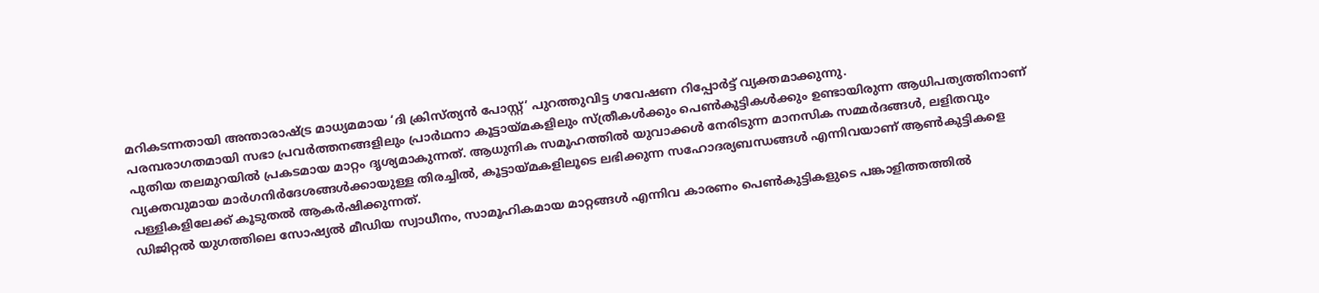മറികടന്നതായി അന്താരാഷ്ട്ര മാധ്യമമായ ‘ദി ക്രിസ്ത്യൻ പോസ്റ്റ്’ പുറത്തുവിട്ട ഗവേഷണ റിപ്പോർട്ട് വ്യക്തമാക്കുന്നു.
പരമ്പരാഗതമായി സഭാ പ്രവർത്തനങ്ങളിലും പ്രാർഥനാ കൂട്ടായ്മകളിലും സ്ത്രീകൾക്കും പെൺകുട്ടികൾക്കും ഉണ്ടായിരുന്ന ആധിപത്യത്തിനാണ് പുതിയ തലമുറയിൽ പ്രകടമായ മാറ്റം ദൃശ്യമാകുന്നത്. ആധുനിക സമൂഹത്തിൽ യുവാക്കൾ നേരിടുന്ന മാനസിക സമ്മർദങ്ങൾ, ലളിതവും വ്യക്തവുമായ മാർഗനിർദേശങ്ങൾക്കായുള്ള തിരച്ചിൽ, കൂട്ടായ്മകളിലൂടെ ലഭിക്കുന്ന സഹോദര്യബന്ധങ്ങൾ എന്നിവയാണ് ആൺകുട്ടികളെ പള്ളികളിലേക്ക് കൂടുതൽ ആകർഷിക്കുന്നത്.
ഡിജിറ്റൽ യുഗത്തിലെ സോഷ്യൽ മീഡിയ സ്വാധീനം, സാമൂഹികമായ മാറ്റങ്ങൾ എന്നിവ കാരണം പെൺകുട്ടികളുടെ പങ്കാളിത്തത്തിൽ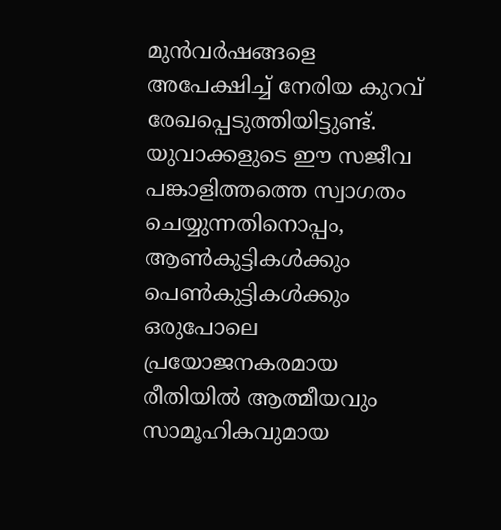മുൻവർഷങ്ങളെ അപേക്ഷിച്ച് നേരിയ കുറവ് രേഖപ്പെടുത്തിയിട്ടുണ്ട്. യുവാക്കളുടെ ഈ സജീവ പങ്കാളിത്തത്തെ സ്വാഗതം ചെയ്യുന്നതിനൊപ്പം, ആൺകുട്ടികൾക്കും പെൺകുട്ടികൾക്കും ഒരുപോലെ പ്രയോജനകരമായ രീതിയിൽ ആത്മീയവും സാമൂഹികവുമായ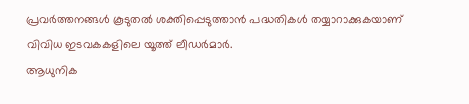പ്രവർത്തനങ്ങൾ കൂടുതൽ ശക്തിപ്പെടുത്താൻ പദ്ധതികൾ തയ്യാറാക്കുകയാണ് വിവിധ ഇടവകകളിലെ യൂത്ത് ലീഡർമാർ.
ആധുനിക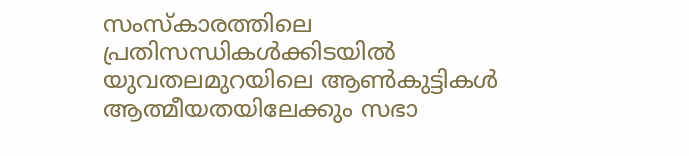സംസ്കാരത്തിലെ പ്രതിസന്ധികൾക്കിടയിൽ യുവതലമുറയിലെ ആൺകുട്ടികൾ ആത്മീയതയിലേക്കും സഭാ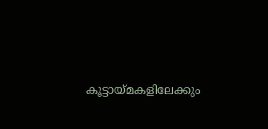കൂട്ടായ്മകളിലേക്കും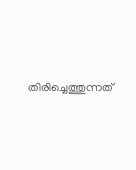തിരിച്ചെത്തുന്നത്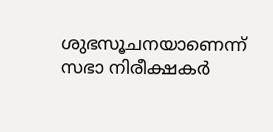ശുഭസൂചനയാണെന്ന് സഭാ നിരീക്ഷകർ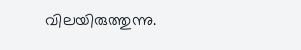വിലയിരുത്തുന്നു.